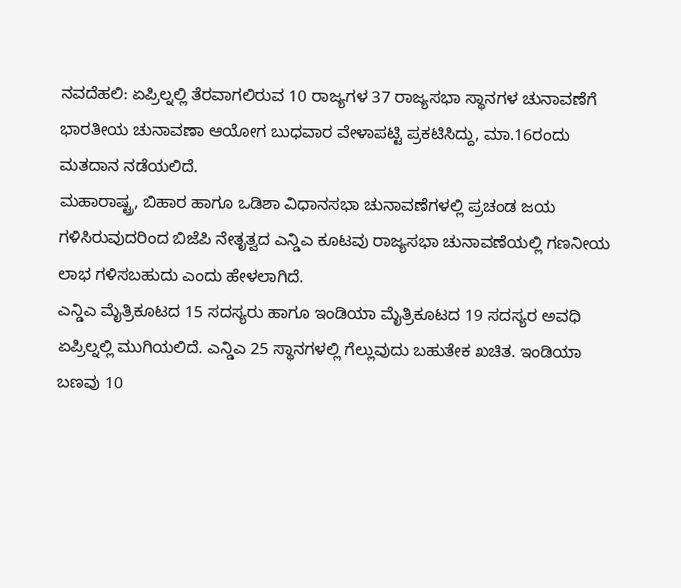ನವದೆಹಲಿ: ಏಪ್ರಿಲ್ನಲ್ಲಿ ತೆರವಾಗಲಿರುವ 10 ರಾಜ್ಯಗಳ 37 ರಾಜ್ಯಸಭಾ ಸ್ಥಾನಗಳ ಚುನಾವಣೆಗೆ ಭಾರತೀಯ ಚುನಾವಣಾ ಆಯೋಗ ಬುಧವಾರ ವೇಳಾಪಟ್ಟಿ ಪ್ರಕಟಿಸಿದ್ದು, ಮಾ.16ರಂದು ಮತದಾನ ನಡೆಯಲಿದೆ.
ಮಹಾರಾಷ್ಟ್ರ, ಬಿಹಾರ ಹಾಗೂ ಒಡಿಶಾ ವಿಧಾನಸಭಾ ಚುನಾವಣೆಗಳಲ್ಲಿ ಪ್ರಚಂಡ ಜಯ ಗಳಿಸಿರುವುದರಿಂದ ಬಿಜೆಪಿ ನೇತೃತ್ವದ ಎನ್ಡಿಎ ಕೂಟವು ರಾಜ್ಯಸಭಾ ಚುನಾವಣೆಯಲ್ಲಿ ಗಣನೀಯ ಲಾಭ ಗಳಿಸಬಹುದು ಎಂದು ಹೇಳಲಾಗಿದೆ.
ಎನ್ಡಿಎ ಮೈತ್ರಿಕೂಟದ 15 ಸದಸ್ಯರು ಹಾಗೂ ಇಂಡಿಯಾ ಮೈತ್ರಿಕೂಟದ 19 ಸದಸ್ಯರ ಅವಧಿ ಏಪ್ರಿಲ್ನಲ್ಲಿ ಮುಗಿಯಲಿದೆ. ಎನ್ಡಿಎ 25 ಸ್ಥಾನಗಳಲ್ಲಿ ಗೆಲ್ಲುವುದು ಬಹುತೇಕ ಖಚಿತ. ಇಂಡಿಯಾ ಬಣವು 10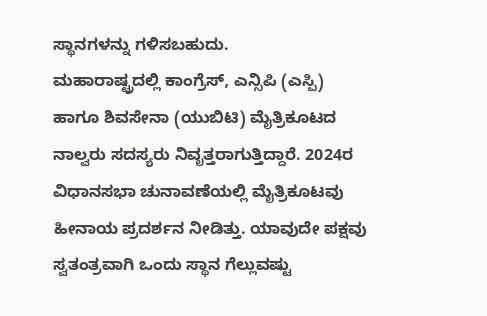ಸ್ಥಾನಗಳನ್ನು ಗಳಿಸಬಹುದು.
ಮಹಾರಾಷ್ಟ್ರದಲ್ಲಿ ಕಾಂಗ್ರೆಸ್, ಎನ್ಸಿಪಿ (ಎಸ್ಪಿ) ಹಾಗೂ ಶಿವಸೇನಾ (ಯುಬಿಟಿ) ಮೈತ್ರಿಕೂಟದ ನಾಲ್ವರು ಸದಸ್ಯರು ನಿವೃತ್ತರಾಗುತ್ತಿದ್ದಾರೆ. 2024ರ ವಿಧಾನಸಭಾ ಚುನಾವಣೆಯಲ್ಲಿ ಮೈತ್ರಿಕೂಟವು ಹೀನಾಯ ಪ್ರದರ್ಶನ ನೀಡಿತ್ತು. ಯಾವುದೇ ಪಕ್ಷವು ಸ್ವತಂತ್ರವಾಗಿ ಒಂದು ಸ್ಥಾನ ಗೆಲ್ಲುವಷ್ಟು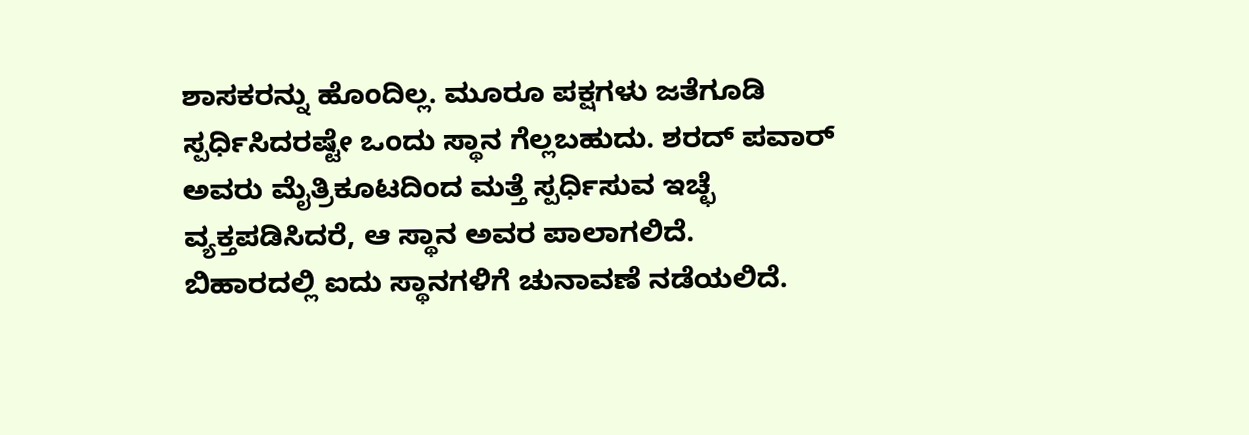ಶಾಸಕರನ್ನು ಹೊಂದಿಲ್ಲ. ಮೂರೂ ಪಕ್ಷಗಳು ಜತೆಗೂಡಿ ಸ್ಪರ್ಧಿಸಿದರಷ್ಟೇ ಒಂದು ಸ್ಥಾನ ಗೆಲ್ಲಬಹುದು. ಶರದ್ ಪವಾರ್ ಅವರು ಮೈತ್ರಿಕೂಟದಿಂದ ಮತ್ತೆ ಸ್ಪರ್ಧಿಸುವ ಇಚ್ಛೆ ವ್ಯಕ್ತಪಡಿಸಿದರೆ, ಆ ಸ್ಥಾನ ಅವರ ಪಾಲಾಗಲಿದೆ.
ಬಿಹಾರದಲ್ಲಿ ಐದು ಸ್ಥಾನಗಳಿಗೆ ಚುನಾವಣೆ ನಡೆಯಲಿದೆ.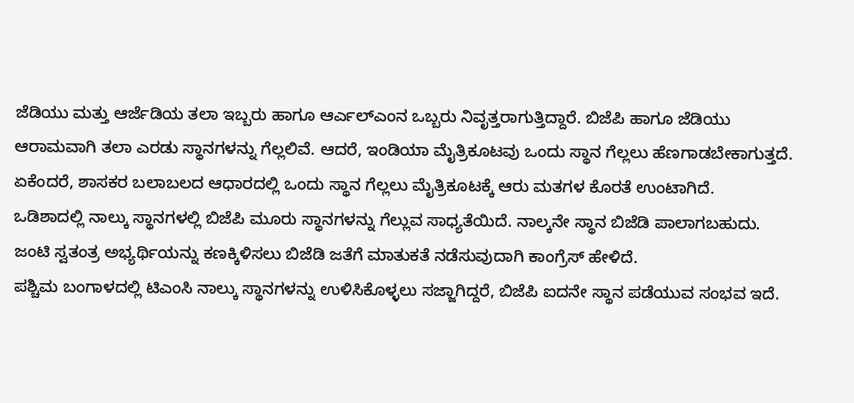ಜೆಡಿಯು ಮತ್ತು ಆರ್ಜೆಡಿಯ ತಲಾ ಇಬ್ಬರು ಹಾಗೂ ಆರ್ಎಲ್ಎಂನ ಒಬ್ಬರು ನಿವೃತ್ತರಾಗುತ್ತಿದ್ದಾರೆ. ಬಿಜೆಪಿ ಹಾಗೂ ಜೆಡಿಯು ಆರಾಮವಾಗಿ ತಲಾ ಎರಡು ಸ್ಥಾನಗಳನ್ನು ಗೆಲ್ಲಲಿವೆ. ಆದರೆ, ಇಂಡಿಯಾ ಮೈತ್ರಿಕೂಟವು ಒಂದು ಸ್ಥಾನ ಗೆಲ್ಲಲು ಹೆಣಗಾಡಬೇಕಾಗುತ್ತದೆ. ಏಕೆಂದರೆ, ಶಾಸಕರ ಬಲಾಬಲದ ಆಧಾರದಲ್ಲಿ ಒಂದು ಸ್ಥಾನ ಗೆಲ್ಲಲು ಮೈತ್ರಿಕೂಟಕ್ಕೆ ಆರು ಮತಗಳ ಕೊರತೆ ಉಂಟಾಗಿದೆ.
ಒಡಿಶಾದಲ್ಲಿ ನಾಲ್ಕು ಸ್ಥಾನಗಳಲ್ಲಿ ಬಿಜೆಪಿ ಮೂರು ಸ್ಥಾನಗಳನ್ನು ಗೆಲ್ಲುವ ಸಾಧ್ಯತೆಯಿದೆ. ನಾಲ್ಕನೇ ಸ್ಥಾನ ಬಿಜೆಡಿ ಪಾಲಾಗಬಹುದು. ಜಂಟಿ ಸ್ವತಂತ್ರ ಅಭ್ಯರ್ಥಿಯನ್ನು ಕಣಕ್ಕಿಳಿಸಲು ಬಿಜೆಡಿ ಜತೆಗೆ ಮಾತುಕತೆ ನಡೆಸುವುದಾಗಿ ಕಾಂಗ್ರೆಸ್ ಹೇಳಿದೆ.
ಪಶ್ಚಿಮ ಬಂಗಾಳದಲ್ಲಿ ಟಿಎಂಸಿ ನಾಲ್ಕು ಸ್ಥಾನಗಳನ್ನು ಉಳಿಸಿಕೊಳ್ಳಲು ಸಜ್ಜಾಗಿದ್ದರೆ, ಬಿಜೆಪಿ ಐದನೇ ಸ್ಥಾನ ಪಡೆಯುವ ಸಂಭವ ಇದೆ.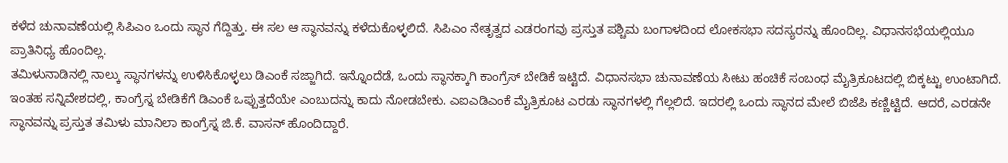ಕಳೆದ ಚುನಾವಣೆಯಲ್ಲಿ ಸಿಪಿಎಂ ಒಂದು ಸ್ಥಾನ ಗೆದ್ದಿತ್ತು. ಈ ಸಲ ಆ ಸ್ಥಾನವನ್ನು ಕಳೆದುಕೊಳ್ಳಲಿದೆ. ಸಿಪಿಎಂ ನೇತೃತ್ವದ ಎಡರಂಗವು ಪ್ರಸ್ತುತ ಪಶ್ಚಿಮ ಬಂಗಾಳದಿಂದ ಲೋಕಸಭಾ ಸದಸ್ಯರನ್ನು ಹೊಂದಿಲ್ಲ. ವಿಧಾನಸಭೆಯಲ್ಲಿಯೂ ಪ್ರಾತಿನಿಧ್ಯ ಹೊಂದಿಲ್ಲ.
ತಮಿಳುನಾಡಿನಲ್ಲಿ ನಾಲ್ಕು ಸ್ಥಾನಗಳನ್ನು ಉಳಿಸಿಕೊಳ್ಳಲು ಡಿಎಂಕೆ ಸಜ್ಜಾಗಿದೆ. ಇನ್ನೊಂದೆಡೆ, ಒಂದು ಸ್ಥಾನಕ್ಕಾಗಿ ಕಾಂಗ್ರೆಸ್ ಬೇಡಿಕೆ ಇಟ್ಟಿದೆ. ವಿಧಾನಸಭಾ ಚುನಾವಣೆಯ ಸೀಟು ಹಂಚಿಕೆ ಸಂಬಂಧ ಮೈತ್ರಿಕೂಟದಲ್ಲಿ ಬಿಕ್ಕಟ್ಟು ಉಂಟಾಗಿದೆ. ಇಂತಹ ಸನ್ನಿವೇಶದಲ್ಲಿ, ಕಾಂಗ್ರೆಸ್ನ ಬೇಡಿಕೆಗೆ ಡಿಎಂಕೆ ಒಪ್ಪುತ್ತದೆಯೇ ಎಂಬುದನ್ನು ಕಾದು ನೋಡಬೇಕು. ಎಐಎಡಿಎಂಕೆ ಮೈತ್ರಿಕೂಟ ಎರಡು ಸ್ಥಾನಗಳಲ್ಲಿ ಗೆಲ್ಲಲಿದೆ. ಇದರಲ್ಲಿ ಒಂದು ಸ್ಥಾನದ ಮೇಲೆ ಬಿಜೆಪಿ ಕಣ್ಣಿಟ್ಟಿದೆ. ಆದರೆ, ಎರಡನೇ ಸ್ಥಾನವನ್ನು ಪ್ರಸ್ತುತ ತಮಿಳು ಮಾನಿಲಾ ಕಾಂಗ್ರೆಸ್ನ ಜಿ.ಕೆ. ವಾಸನ್ ಹೊಂದಿದ್ದಾರೆ.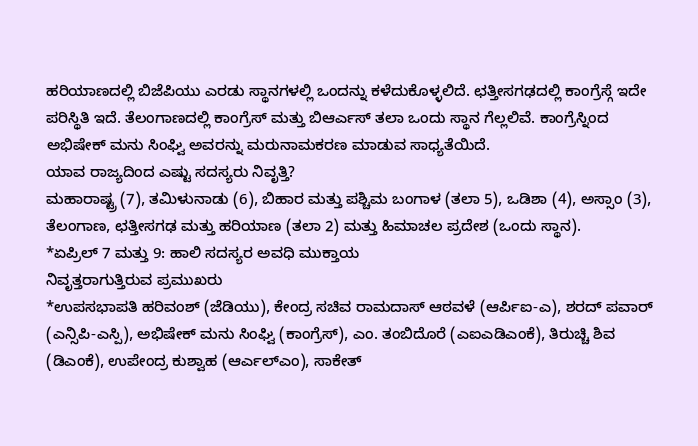ಹರಿಯಾಣದಲ್ಲಿ ಬಿಜೆಪಿಯು ಎರಡು ಸ್ಥಾನಗಳಲ್ಲಿ ಒಂದನ್ನು ಕಳೆದುಕೊಳ್ಳಲಿದೆ. ಛತ್ತೀಸಗಢದಲ್ಲಿ ಕಾಂಗ್ರೆಸ್ಗೆ ಇದೇ ಪರಿಸ್ಥಿತಿ ಇದೆ. ತೆಲಂಗಾಣದಲ್ಲಿ ಕಾಂಗ್ರೆಸ್ ಮತ್ತು ಬಿಆರ್ಎಸ್ ತಲಾ ಒಂದು ಸ್ಥಾನ ಗೆಲ್ಲಲಿವೆ. ಕಾಂಗ್ರೆಸ್ನಿಂದ ಅಭಿಷೇಕ್ ಮನು ಸಿಂಘ್ವಿ ಅವರನ್ನು ಮರುನಾಮಕರಣ ಮಾಡುವ ಸಾಧ್ಯತೆಯಿದೆ.
ಯಾವ ರಾಜ್ಯದಿಂದ ಎಷ್ಟು ಸದಸ್ಯರು ನಿವೃತ್ತಿ?
ಮಹಾರಾಷ್ಟ್ರ (7), ತಮಿಳುನಾಡು (6), ಬಿಹಾರ ಮತ್ತು ಪಶ್ಚಿಮ ಬಂಗಾಳ (ತಲಾ 5), ಒಡಿಶಾ (4), ಅಸ್ಸಾಂ (3), ತೆಲಂಗಾಣ, ಛತ್ತೀಸಗಢ ಮತ್ತು ಹರಿಯಾಣ (ತಲಾ 2) ಮತ್ತು ಹಿಮಾಚಲ ಪ್ರದೇಶ (ಒಂದು ಸ್ಥಾನ).
*ಏಪ್ರಿಲ್ 7 ಮತ್ತು 9: ಹಾಲಿ ಸದಸ್ಯರ ಅವಧಿ ಮುಕ್ತಾಯ
ನಿವೃತ್ತರಾಗುತ್ತಿರುವ ಪ್ರಮುಖರು
*ಉಪಸಭಾಪತಿ ಹರಿವಂಶ್ (ಜೆಡಿಯು), ಕೇಂದ್ರ ಸಚಿವ ರಾಮದಾಸ್ ಆಠವಳೆ (ಆರ್ಪಿಐ-ಎ), ಶರದ್ ಪವಾರ್ (ಎನ್ಸಿಪಿ-ಎಸ್ಪಿ), ಅಭಿಷೇಕ್ ಮನು ಸಿಂಘ್ವಿ (ಕಾಂಗ್ರೆಸ್), ಎಂ. ತಂಬಿದೊರೆ (ಎಐಎಡಿಎಂಕೆ), ತಿರುಚ್ಚಿ ಶಿವ (ಡಿಎಂಕೆ), ಉಪೇಂದ್ರ ಕುಶ್ವಾಹ (ಆರ್ಎಲ್ಎಂ), ಸಾಕೇತ್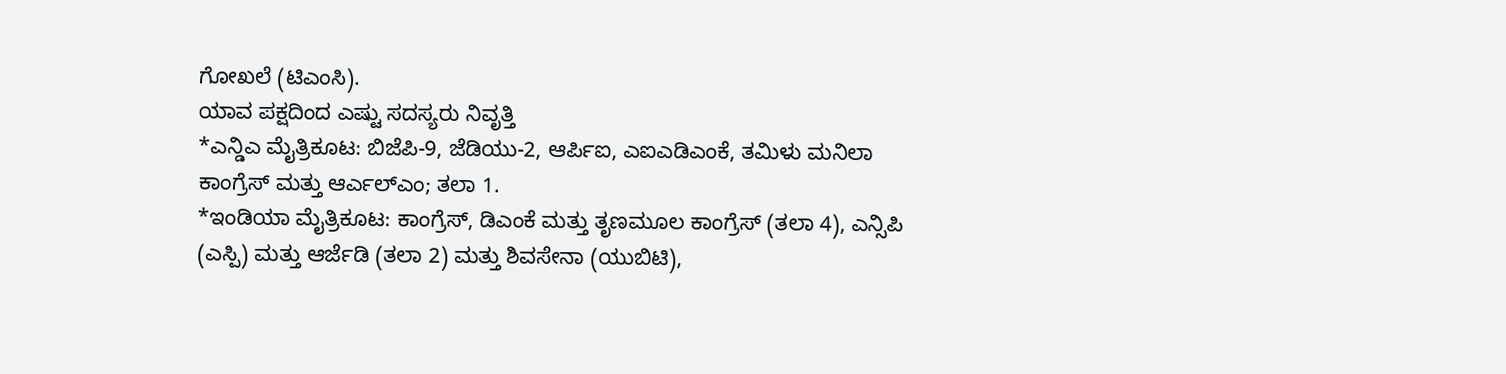ಗೋಖಲೆ (ಟಿಎಂಸಿ).
ಯಾವ ಪಕ್ಷದಿಂದ ಎಷ್ಟು ಸದಸ್ಯರು ನಿವೃತ್ತಿ
*ಎನ್ಡಿಎ ಮೈತ್ರಿಕೂಟ: ಬಿಜೆಪಿ-9, ಜೆಡಿಯು-2, ಆರ್ಪಿಐ, ಎಐಎಡಿಎಂಕೆ, ತಮಿಳು ಮನಿಲಾ ಕಾಂಗ್ರೆಸ್ ಮತ್ತು ಆರ್ಎಲ್ಎಂ; ತಲಾ 1.
*ಇಂಡಿಯಾ ಮೈತ್ರಿಕೂಟ: ಕಾಂಗ್ರೆಸ್, ಡಿಎಂಕೆ ಮತ್ತು ತೃಣಮೂಲ ಕಾಂಗ್ರೆಸ್ (ತಲಾ 4), ಎನ್ಸಿಪಿ (ಎಸ್ಪಿ) ಮತ್ತು ಆರ್ಜೆಡಿ (ತಲಾ 2) ಮತ್ತು ಶಿವಸೇನಾ (ಯುಬಿಟಿ),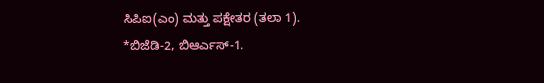ಸಿಪಿಐ(ಎಂ) ಮತ್ತು ಪಕ್ಷೇತರ (ತಲಾ 1).
*ಬಿಜೆಡಿ-2, ಬಿಆರ್ಎಸ್-1.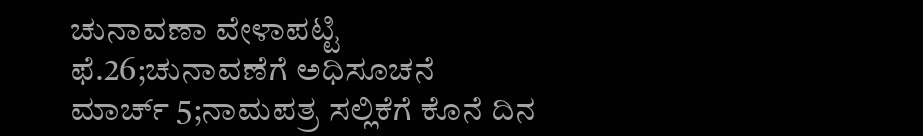ಚುನಾವಣಾ ವೇಳಾಪಟ್ಟಿ
ಫೆ.26;ಚುನಾವಣೆಗೆ ಅಧಿಸೂಚನೆ
ಮಾರ್ಚ್ 5;ನಾಮಪತ್ರ ಸಲ್ಲಿಕೆಗೆ ಕೊನೆ ದಿನ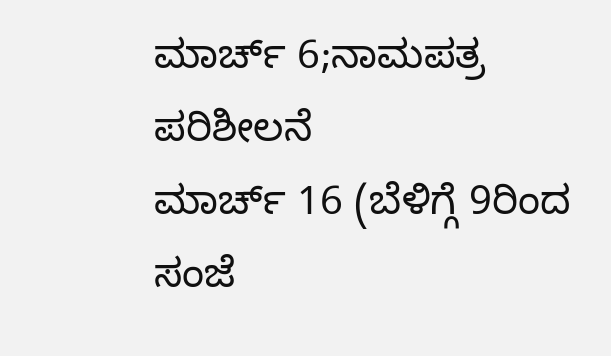ಮಾರ್ಚ್ 6;ನಾಮಪತ್ರ ಪರಿಶೀಲನೆ
ಮಾರ್ಚ್ 16 (ಬೆಳಿಗ್ಗೆ 9ರಿಂದ ಸಂಜೆ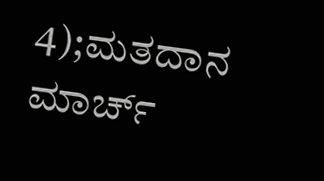4);ಮತದಾನ
ಮಾರ್ಚ್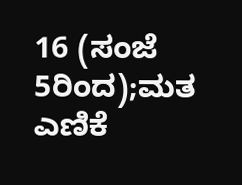16 (ಸಂಜೆ 5ರಿಂದ);ಮತ ಎಣಿಕೆ